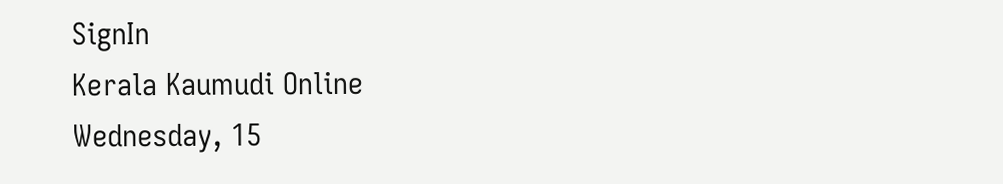SignIn
Kerala Kaumudi Online
Wednesday, 15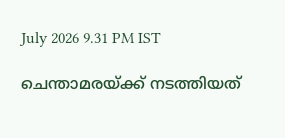July 2026 9.31 PM IST

ചെന്താമരയ്‌ക്ക് നടത്തിയത്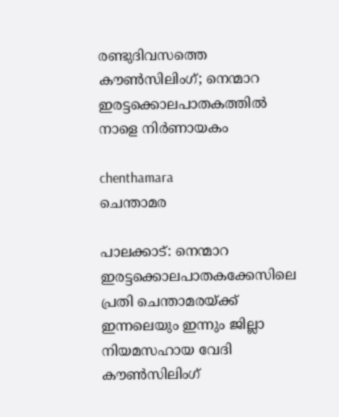രണ്ടുദിവസത്തെ കൗൺസിലിംഗ്; നെന്മാറ ഇരട്ടക്കൊലപാതകത്തിൽ നാളെ നിർണായകം

chenthamara
ചെന്താമര

പാലക്കാട്: നെന്മാറ ഇരട്ടക്കൊലപാതകക്കേസിലെ പ്രതി ചെന്താമരയ്‌ക്ക് ഇന്നലെയും ഇന്നും ജില്ലാ നിയമസഹായ വേദി കൗൺസിലിംഗ്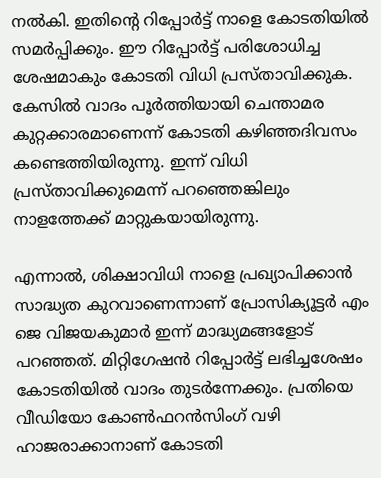നൽകി. ഇതിന്റെ റിപ്പോർട്ട് നാളെ കോടതിയിൽ സമർപ്പിക്കും. ഈ റിപ്പോർട്ട് പരിശോധിച്ച ശേഷമാകും കോടതി വിധി പ്രസ്‌താവിക്കുക. കേസിൽ വാദം പൂർത്തിയായി ചെന്താമര കുറ്റക്കാരമാണെന്ന് കോടതി കഴിഞ്ഞദിവസം കണ്ടെത്തിയിരുന്നു. ഇന്ന് വിധി പ്രസ്‌താവിക്കുമെന്ന് പറഞ്ഞെങ്കിലും നാളത്തേക്ക് മാറ്റുകയായിരുന്നു.

എന്നാൽ, ശിക്ഷാവിധി നാളെ പ്രഖ്യാപിക്കാൻ സാദ്ധ്യത കുറവാണെന്നാണ് പ്രോസിക്യൂട്ടർ എം ജെ വിജയകുമാർ ഇന്ന് മാദ്ധ്യമങ്ങളോട് പറഞ്ഞത്. മിറ്റിഗേഷൻ റിപ്പോർട്ട് ലഭിച്ചശേഷം കോടതിയിൽ വാദം തുടർന്നേക്കും. പ്രതിയെ വീഡിയോ കോൺഫറൻസിംഗ് വഴി ഹാജരാക്കാനാണ് കോടതി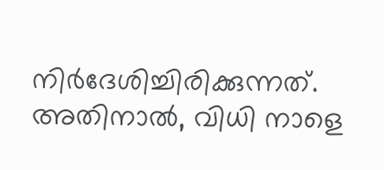നിർദേശിച്ചിരിക്കുന്നത്. അതിനാൽ, വിധി നാളെ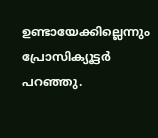ഉണ്ടായേക്കില്ലെന്നും പ്രോസിക്യൂട്ടർ പറഞ്ഞു.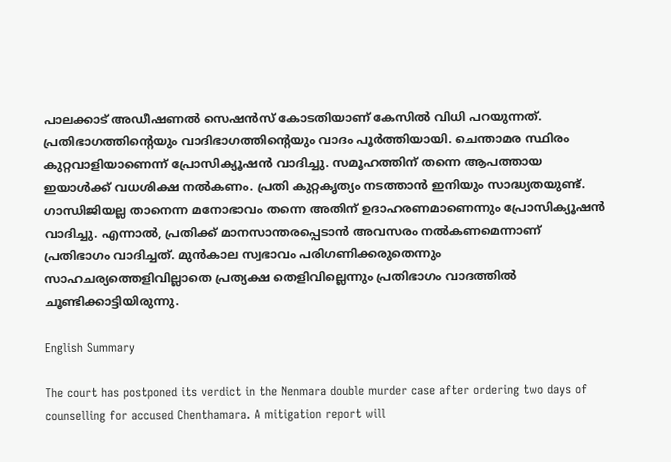പാലക്കാട് അഡീഷണൽ സെഷൻസ് കോടതിയാണ് കേസിൽ വിധി പറയുന്നത്. പ്രതിഭാഗത്തിന്റെയും വാദിഭാഗത്തിന്റെയും വാദം പൂ‌ർത്തിയായി. ചെന്താമര സ്ഥിരം കുറ്റവാളിയാണെന്ന് പ്രോസിക്യൂഷൻ വാദിച്ചു. സമൂഹത്തിന് തന്നെ ആപത്തായ ഇയാൾക്ക് വധശിക്ഷ നൽകണം. പ്രതി കുറ്റകൃത്യം നടത്താൻ ഇനിയും സാദ്ധ്യതയുണ്ട്. ഗാന്ധിജിയല്ല താനെന്ന മനോഭാവം തന്നെ അതിന് ഉദാഹരണമാണെന്നും പ്രോസിക്യൂഷൻ വാദിച്ചു. എന്നാൽ, പ്രതിക്ക് മാനസാന്തരപ്പെടാൻ അവസരം നൽകണമെന്നാണ് പ്രതിഭാഗം വാദിച്ചത്. മുൻകാല സ്വഭാവം പരിഗണിക്കരുതെന്നും സാഹചര്യത്തെളിവില്ലാതെ പ്രത്യക്ഷ തെളിവില്ലെന്നും പ്രതിഭാഗം വാദത്തിൽ ചൂണ്ടിക്കാട്ടിയിരുന്നു.

English Summary

The court has postponed its verdict in the Nenmara double murder case after ordering two days of counselling for accused Chenthamara. A mitigation report will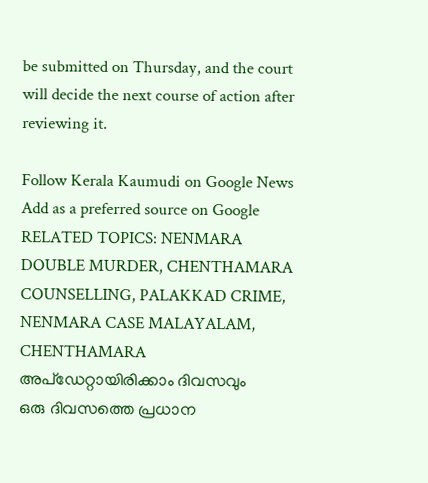be submitted on Thursday, and the court will decide the next course of action after reviewing it.

Follow Kerala Kaumudi on Google News Add as a preferred source on Google
RELATED TOPICS: NENMARA DOUBLE MURDER, CHENTHAMARA COUNSELLING, PALAKKAD CRIME, NENMARA CASE MALAYALAM, CHENTHAMARA
അപ്ഡേറ്റായിരിക്കാം ദിവസവും
ഒരു ദിവസത്തെ പ്രധാന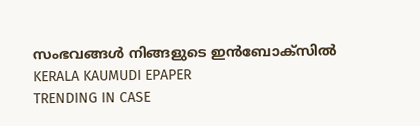സംഭവങ്ങൾ നിങ്ങളുടെ ഇൻബോക്സിൽ
KERALA KAUMUDI EPAPER
TRENDING IN CASE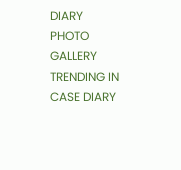DIARY
PHOTO GALLERY
TRENDING IN CASE DIARY